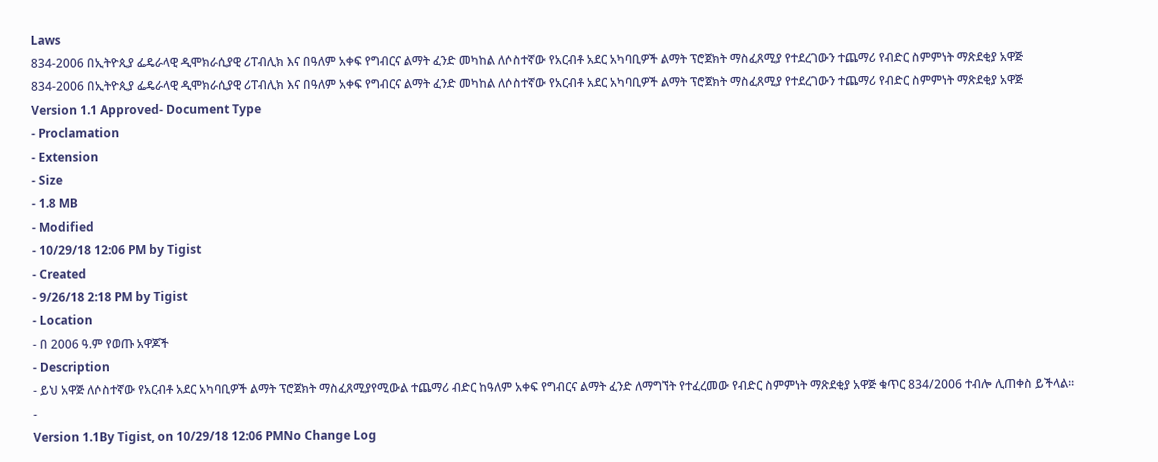Laws
834-2006 በኢትዮጲያ ፌዴራላዊ ዲሞክራሲያዊ ሪፐብሊክ እና በዓለም አቀፍ የግብርና ልማት ፈንድ መካከል ለሶስተኛው የአርብቶ አደር አካባቢዎች ልማት ፕሮጀክት ማስፈጸሚያ የተደረገውን ተጨማሪ የብድር ስምምነት ማጽደቂያ አዋጅ
834-2006 በኢትዮጲያ ፌዴራላዊ ዲሞክራሲያዊ ሪፐብሊክ እና በዓለም አቀፍ የግብርና ልማት ፈንድ መካከል ለሶስተኛው የአርብቶ አደር አካባቢዎች ልማት ፕሮጀክት ማስፈጸሚያ የተደረገውን ተጨማሪ የብድር ስምምነት ማጽደቂያ አዋጅ
Version 1.1 Approved- Document Type
- Proclamation
- Extension
- Size
- 1.8 MB
- Modified
- 10/29/18 12:06 PM by Tigist
- Created
- 9/26/18 2:18 PM by Tigist
- Location
- በ 2006 ዓ.ም የወጡ አዋጆች
- Description
- ይህ አዋጅ ለሶስተኛው የአርብቶ አደር አካባቢዎች ልማት ፕሮጀክት ማስፈጸሚያየሚውል ተጨማሪ ብድር ከዓለም አቀፍ የግብርና ልማት ፈንድ ለማግኘት የተፈረመው የብድር ስምምነት ማጽደቂያ አዋጅ ቁጥር 834/2006 ተብሎ ሊጠቀስ ይችላል፡፡
-
Version 1.1By Tigist, on 10/29/18 12:06 PMNo Change Log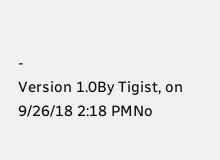-
Version 1.0By Tigist, on 9/26/18 2:18 PMNo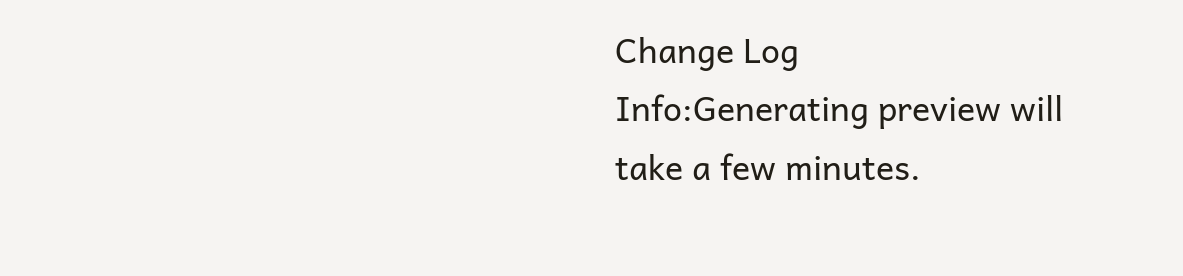Change Log
Info:Generating preview will take a few minutes.